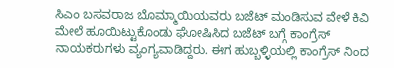ಸಿಎಂ ಬಸವರಾಜ ಬೊಮ್ಮಾಯಿಯವರು ಬಜೆಟ್ ಮಂಡಿಸುವ ವೇಳೆ ಕಿವಿ ಮೇಲೆ ಹೂಯಿಟ್ಟುಕೊಂಡು ಘೋಷಿಸಿದ ಬಜೆಟ್ ಬಗ್ಗೆ ಕಾಂಗ್ರೆಸ್ ನಾಯಕರುಗಳು ವ್ಯಂಗ್ಯವಾಡಿದ್ದರು. ಈಗ ಹುಬ್ಬಳ್ಳಿಯಲ್ಲಿ ಕಾಂಗ್ರೆಸ್ ನಿಂದ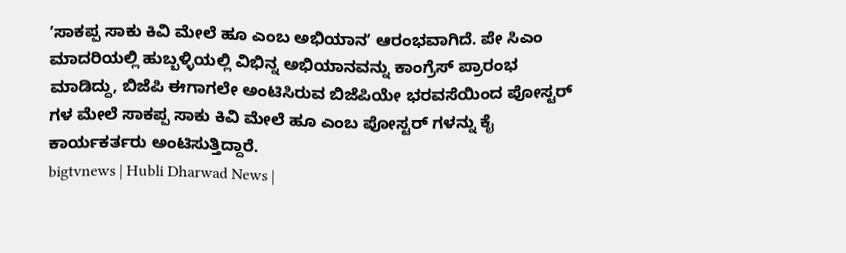ʼಸಾಕಪ್ಪ ಸಾಕು ಕಿವಿ ಮೇಲೆ ಹೂ ಎಂಬ ಅಭಿಯಾನʼ ಆರಂಭವಾಗಿದೆ. ಪೇ ಸಿಎಂ ಮಾದರಿಯಲ್ಲಿ ಹುಬ್ಬಳ್ಳಿಯಲ್ಲಿ ವಿಭಿನ್ನ ಅಭಿಯಾನವನ್ನು ಕಾಂಗ್ರೆಸ್ ಪ್ರಾರಂಭ ಮಾಡಿದ್ದು, ಬಿಜೆಪಿ ಈಗಾಗಲೇ ಅಂಟಿಸಿರುವ ಬಿಜೆಪಿಯೇ ಭರವಸೆಯಿಂದ ಪೋಸ್ಟರ್ ಗಳ ಮೇಲೆ ಸಾಕಪ್ಪ ಸಾಕು ಕಿವಿ ಮೇಲೆ ಹೂ ಎಂಬ ಪೋಸ್ಟರ್ ಗಳನ್ನು ಕೈ ಕಾರ್ಯಕರ್ತರು ಅಂಟಿಸುತ್ತಿದ್ದಾರೆ.
bigtvnews | Hubli Dharwad News |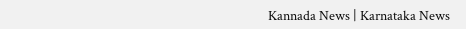Kannada News | Karnataka News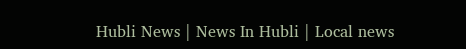Hubli News | News In Hubli | Local news